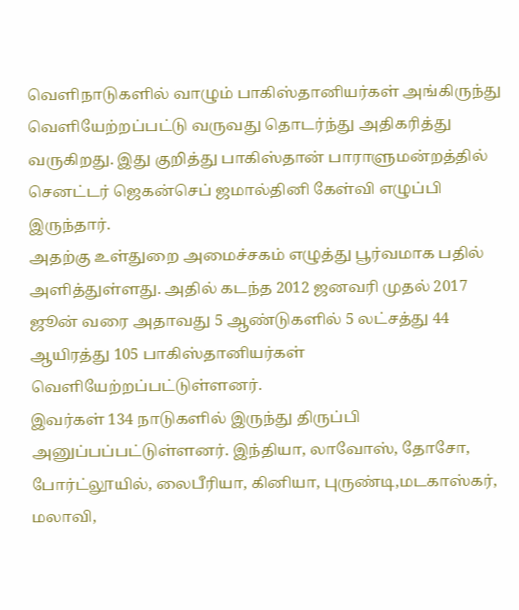வெளிநாடுகளில் வாழும் பாகிஸ்தானியர்கள் அங்கிருந்து வெளியேற்றப்பட்டு வருவது தொடர்ந்து அதிகரித்து வருகிறது. இது குறித்து பாகிஸ்தான் பாராளுமன்றத்தில் செனட்டர் ஜெகன்செப் ஜமால்தினி கேள்வி எழுப்பி இருந்தார்.
அதற்கு உள்துறை அமைச்சகம் எழுத்து பூர்வமாக பதில் அளித்துள்ளது. அதில் கடந்த 2012 ஜனவரி முதல் 2017 ஜூன் வரை அதாவது 5 ஆண்டுகளில் 5 லட்சத்து 44 ஆயிரத்து 105 பாகிஸ்தானியர்கள் வெளியேற்றப்பட்டுள்ளனர்.
இவர்கள் 134 நாடுகளில் இருந்து திருப்பி அனுப்பப்பட்டுள்ளனர். இந்தியா, லாவோஸ், தோசோ, போர்ட்லூயில், லைபீரியா, கினியா, புருண்டி,மடகாஸ்கர், மலாவி,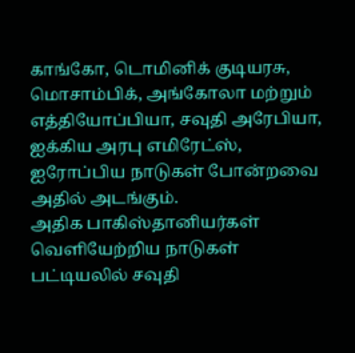காங்கோ, டொமினிக் குடியரசு, மொசாம்பிக், அங்கோலா மற்றும் எத்தியோப்பியா, சவுதி அரேபியா, ஐக்கிய அரபு எமிரேட்ஸ், ஐரோப்பிய நாடுகள் போன்றவை அதில் அடங்கும்.
அதிக பாகிஸ்தானியர்கள் வெளியேற்றிய நாடுகள் பட்டியலில் சவுதி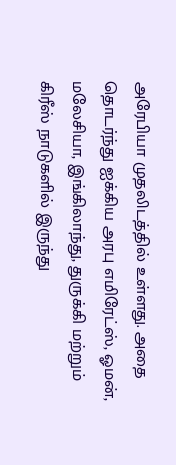அரேபியா முதலிடத்தில் உள்ளது. அதை தொடர்ந்து ஐக்கிய அரபு எமிரேட்ஸ், ஓமன், மலேசியா, இங்கிலாந்து, துருக்கி மற்றும் கிரீஸ் நாடுகளில் இருந்து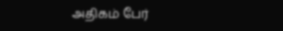அதிகம் பேர்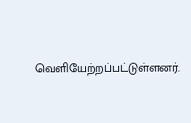வெளியேற்றப்பட்டுள்ளனர்.